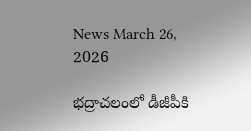News March 26, 2026

భద్రాచలంలో డీజీపీకి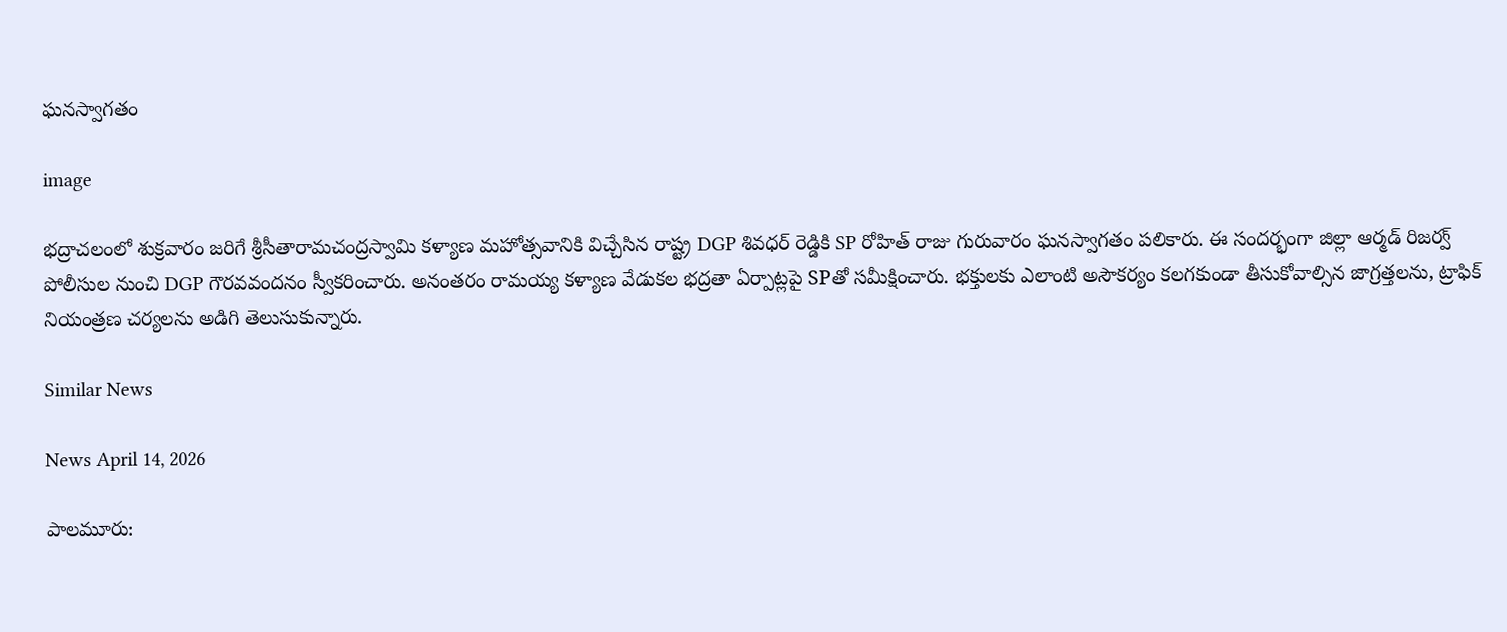ఘనస్వాగతం

image

భద్రాచలంలో శుక్రవారం జరిగే శ్రీసీతారామచంద్రస్వామి కళ్యాణ మహోత్సవానికి విచ్చేసిన రాష్ట్ర DGP శివధర్ రెడ్డికి SP రోహిత్ రాజు గురువారం ఘనస్వాగతం పలికారు. ఈ సందర్భంగా జిల్లా ఆర్మడ్ రిజర్వ్ పోలీసుల నుంచి DGP గౌరవవందనం స్వీకరించారు. అనంతరం రామయ్య కళ్యాణ వేడుకల భద్రతా ఏర్పాట్లపై SPతో సమీక్షించారు. భక్తులకు ఎలాంటి అసౌకర్యం కలగకుండా తీసుకోవాల్సిన జాగ్రత్తలను, ట్రాఫిక్ నియంత్రణ చర్యలను అడిగి తెలుసుకున్నారు.

Similar News

News April 14, 2026

పాలమూరు: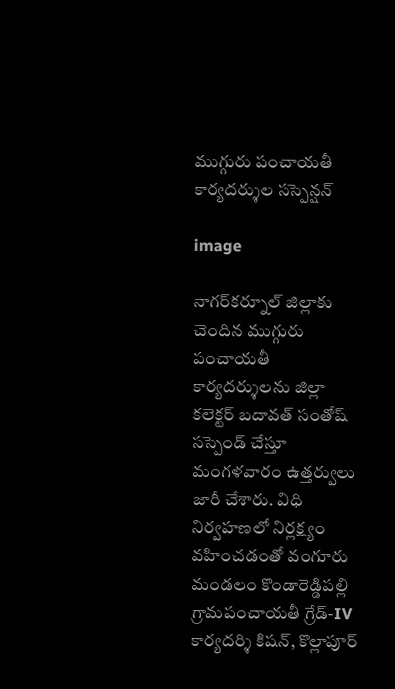ముగ్గురు పంచాయతీ కార్యదర్శుల సస్పెన్షన్

image

నాగర్‌కర్నూల్ జిల్లాకు చెందిన ముగ్గురు పంచాయతీ కార్యదర్శులను జిల్లా కలెక్టర్ బదావత్ సంతోష్ సస్పెండ్ చేస్తూ మంగళవారం ఉత్తర్వులు జారీ చేశారు. విధి నిర్వహణలో నిర్లక్ష్యం వహించడంతో వంగూరు మండలం కొండారెడ్డిపల్లి గ్రామపంచాయతీ గ్రేడ్-IV కార్యదర్శి కిషన్, కొల్లాపూర్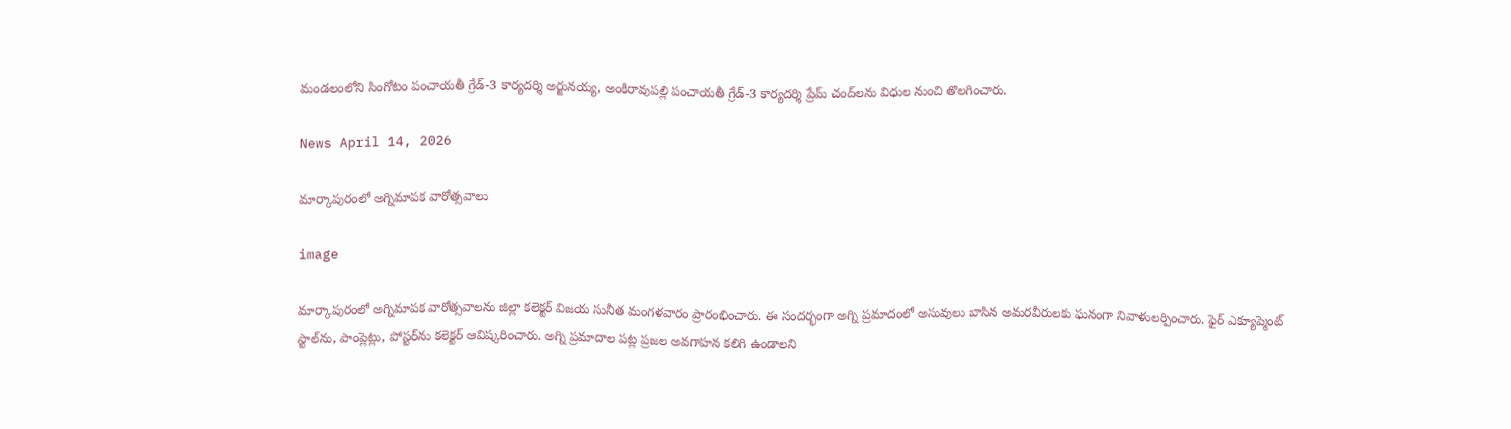మండలంలోని సింగోటం పంచాయతీ గ్రేడ్-3 కార్యదర్శి అర్జునయ్య, అంకిరావుపల్లి పంచాయతీ గ్రేడ్-3 కార్యదర్శి ప్రేమ్ చంద్‌లను విధుల నుంచి తొలగించారు.

News April 14, 2026

మార్కాపురంలో అగ్నిమాపక వారోత్సవాలు

image

మార్కాపురంలో అగ్నిమాపక వారోత్సవాలను జిల్లా కలెక్టర్ విజయ సునీత మంగళవారం ప్రారంభించారు. ఈ సందర్భంగా అగ్ని ప్రమాదంలో అసువులు బాసిన అమరవీరులకు ఘనంగా నివాళులర్పించారు. ఫైర్ ఎక్యూప్మెంట్ స్టాల్‌ను, పాంప్లెట్లు, పోస్టర్‌ను కలెక్టర్ ఆవిష్కరించారు. అగ్ని ప్రమాదాల పట్ల ప్రజల అవగాహన కలిగి ఉండాలని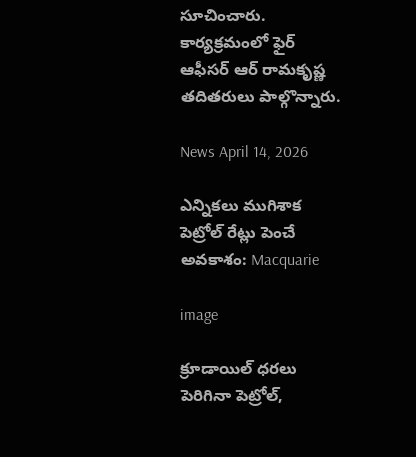సూచించారు. కార్యక్రమంలో ఫైర్ ఆఫీసర్ ఆర్ రామకృష్ణ తదితరులు పాల్గొన్నారు.

News April 14, 2026

ఎన్నికలు ముగిశాక పెట్రోల్ రేట్లు పెంచే అవకాశం: Macquarie

image

క్రూడాయిల్ ధరలు పెరిగినా పెట్రోల్,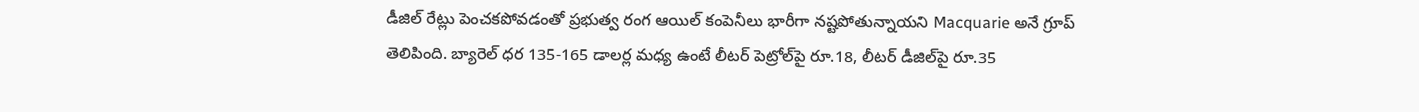డీజిల్ రేట్లు పెంచకపోవడంతో ప్రభుత్వ రంగ ఆయిల్ కంపెనీలు భారీగా నష్టపోతున్నాయని Macquarie అనే గ్రూప్ తెలిపింది. బ్యారెల్ ధర 135-165 డాలర్ల మధ్య ఉంటే లీటర్ పెట్రోల్‌పై రూ.18, లీటర్ డీజిల్‌పై రూ.35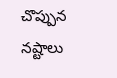చొప్పున నష్టాలు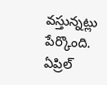వస్తున్నట్లు పేర్కొంది. ఏప్రిల్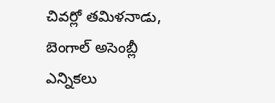చివర్లో తమిళనాడు, బెంగాల్ అసెంబ్లీ ఎన్నికలు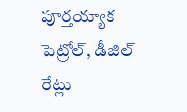పూర్తయ్యాక పెట్రోల్, డీజిల్ రేట్లు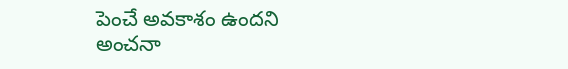పెంచే అవకాశం ఉందని అంచనా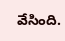వేసింది.